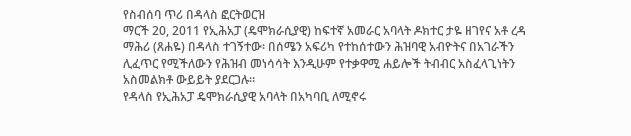የስብሰባ ጥሪ በዳላስ ፎርትወርዝ
ማርች 20, 2011 የኢሕአፓ (ዴሞክራሲያዊ) ከፍተኛ አመራር አባላት ዶክተር ታዬ ዘገየና አቶ ረዳ ማሕሪ (ጸሐዬ) በዳላስ ተገኝተው፡ በሰሜን አፍሪካ የተከሰተውን ሕዝባዊ አብዮትና በአገራችን ሊፈጥር የሚችለውን የሕዝብ መነሳሳት እንዲሁም የተቃዋሚ ሐይሎች ትብብር አስፈላጊነትን አስመልክቶ ውይይት ያደርጋሉ።
የዳላስ የኢሕአፓ ዴሞክራሲያዊ አባላት በአካባቢ ለሚኖሩ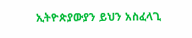ኢትዮጵያውያን ይህን አስፈላጊ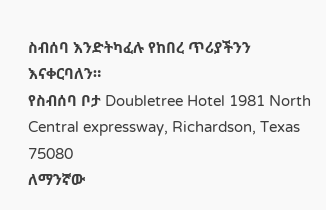ስብሰባ እንድትካፈሉ የከበረ ጥሪያችንን እናቀርባለን።
የስብሰባ ቦታ Doubletree Hotel 1981 North Central expressway, Richardson, Texas 75080
ለማንኛው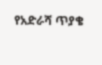የአድራሻ ጥያቄ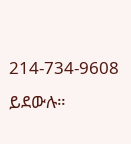214-734-9608 ይደውሉ።